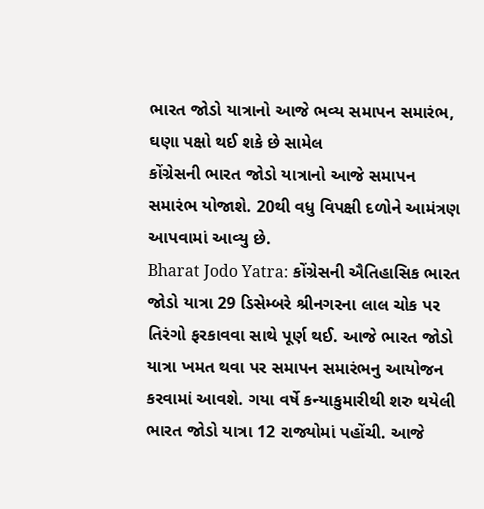ભારત જોડો યાત્રાનો આજે ભવ્ય સમાપન સમારંભ, ઘણા પક્ષો થઈ શકે છે સામેલ
કોંગ્રેસની ભારત જોડો યાત્રાનો આજે સમાપન સમારંભ યોજાશે. 20થી વધુ વિપક્ષી દળોને આમંત્રણ આપવામાં આવ્યુ છે.
Bharat Jodo Yatra: કોંગ્રેસની ઐતિહાસિક ભારત જોડો યાત્રા 29 ડિસેમ્બરે શ્રીનગરના લાલ ચોક પર તિરંગો ફરકાવવા સાથે પૂર્ણ થઈ. આજે ભારત જોડો યાત્રા ખમત થવા પર સમાપન સમારંભનુ આયોજન કરવામાં આવશે. ગયા વર્ષે કન્યાકુમારીથી શરુ થયેલી ભારત જોડો યાત્રા 12 રાજ્યોમાં પહોંચી. આજે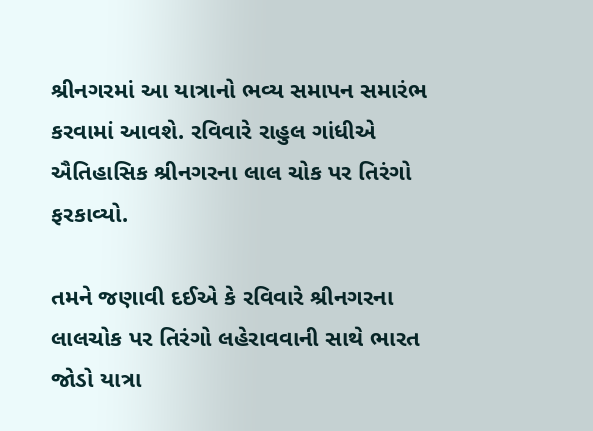શ્રીનગરમાં આ યાત્રાનો ભવ્ય સમાપન સમારંભ કરવામાં આવશે. રવિવારે રાહુલ ગાંધીએ ઐતિહાસિક શ્રીનગરના લાલ ચોક પર તિરંગો ફરકાવ્યો.

તમને જણાવી દઈએ કે રવિવારે શ્રીનગરના લાલચોક પર તિરંગો લહેરાવવાની સાથે ભારત જોડો યાત્રા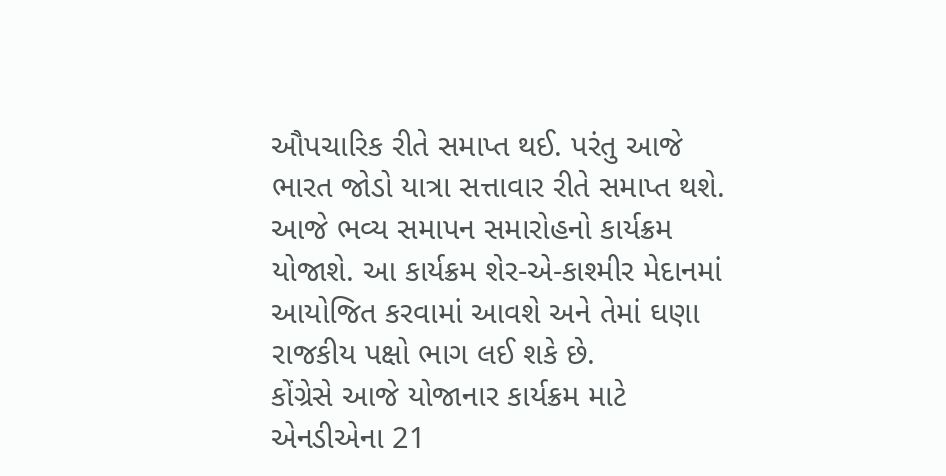ઔપચારિક રીતે સમાપ્ત થઈ. પરંતુ આજે ભારત જોડો યાત્રા સત્તાવાર રીતે સમાપ્ત થશે. આજે ભવ્ય સમાપન સમારોહનો કાર્યક્રમ યોજાશે. આ કાર્યક્રમ શેર-એ-કાશ્મીર મેદાનમાં આયોજિત કરવામાં આવશે અને તેમાં ઘણા રાજકીય પક્ષો ભાગ લઈ શકે છે.
કોંગ્રેસે આજે યોજાનાર કાર્યક્રમ માટે એનડીએના 21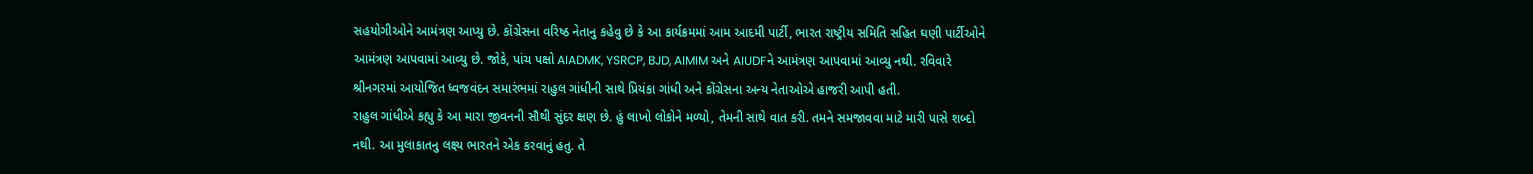સહયોગીઓને આમંત્રણ આપ્યુ છે. કોંગ્રેસના વરિષ્ઠ નેતાનુ કહેવુ છે કે આ કાર્યક્રમમાં આમ આદમી પાર્ટી, ભારત રાષ્ટ્રીય સમિતિ સહિત ઘણી પાર્ટીઓને આમંત્રણ આપવામાં આવ્યુ છે. જોકે, પાંચ પક્ષો AIADMK, YSRCP, BJD, AIMIM અને AIUDFને આમંત્રણ આપવામાં આવ્યુ નથી. રવિવારે શ્રીનગરમાં આયોજિત ધ્વજવંદન સમારંભમાં રાહુલ ગાંધીની સાથે પ્રિયંકા ગાંધી અને કોંગ્રેસના અન્ય નેતાઓએ હાજરી આપી હતી.
રાહુલ ગાંધીએ કહ્યુ કે આ મારા જીવનની સૌથી સુંદર ક્ષણ છે. હું લાખો લોકોને મળ્યો, તેમની સાથે વાત કરી. તમને સમજાવવા માટે મારી પાસે શબ્દો નથી. આ મુલાકાતનુ લક્ષ્ય ભારતને એક કરવાનું હતુ. તે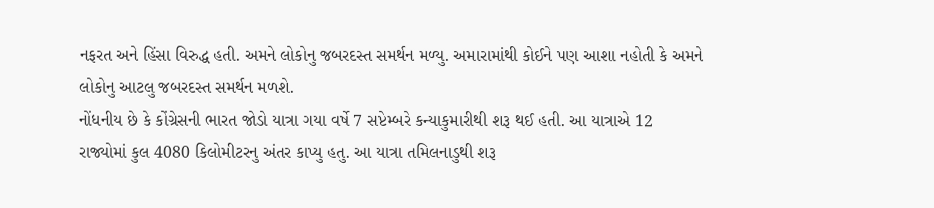નફરત અને હિંસા વિરુદ્ધ હતી. અમને લોકોનુ જબરદસ્ત સમર્થન મળ્યુ. અમારામાંથી કોઈને પણ આશા નહોતી કે અમને લોકોનુ આટલુ જબરદસ્ત સમર્થન મળશે.
નોંધનીય છે કે કોંગ્રેસની ભારત જોડો યાત્રા ગયા વર્ષે 7 સપ્ટેમ્બરે કન્યાકુમારીથી શરૂ થઈ હતી. આ યાત્રાએ 12 રાજ્યોમાં કુલ 4080 કિલોમીટરનુ અંતર કાપ્યુ હતુ. આ યાત્રા તમિલનાડુથી શરૂ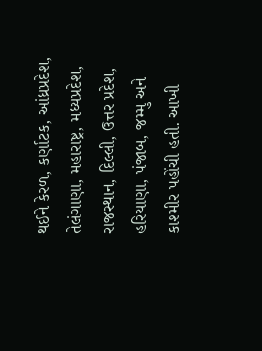થઈને કેરળ, કર્ણાટક, આંધ્રપ્રદેશ, તેલંગાણા, મહારાષ્ટ્ર, મધ્યપ્રદેશ, રાજસ્થાન, દિલ્લી, ઉત્તર પ્રદેશ, હરિયાણા, પંજાબ, જમ્મુ અને કાશ્મીર પહોંચી હતી. આખી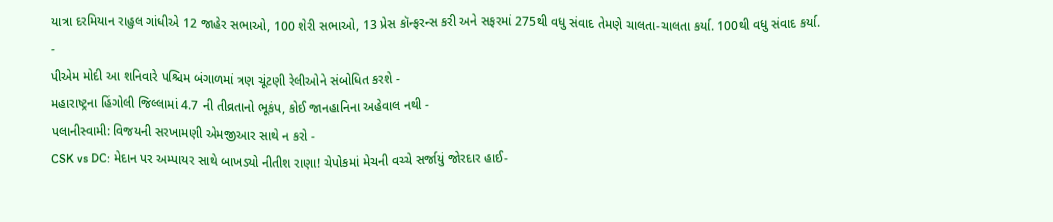યાત્રા દરમિયાન રાહુલ ગાંધીએ 12 જાહેર સભાઓ, 100 શેરી સભાઓ, 13 પ્રેસ કૉન્ફરન્સ કરી અને સફરમાં 275થી વધુ સંવાદ તેમણે ચાલતા-ચાલતા કર્યા. 100થી વધુ સંવાદ કર્યા.
-
પીએમ મોદી આ શનિવારે પશ્ચિમ બંગાળમાં ત્રણ ચૂંટણી રેલીઓને સંબોધિત કરશે -
મહારાષ્ટ્રના હિંગોલી જિલ્લામાં 4.7 ની તીવ્રતાનો ભૂકંપ, કોઈ જાનહાનિના અહેવાલ નથી -
પલાનીસ્વામી: વિજયની સરખામણી એમજીઆર સાથે ન કરો -
CSK vs DC: મેદાન પર અમ્પાયર સાથે બાખડ્યો નીતીશ રાણા! ચેપોકમાં મેચની વચ્ચે સર્જાયું જોરદાર હાઈ-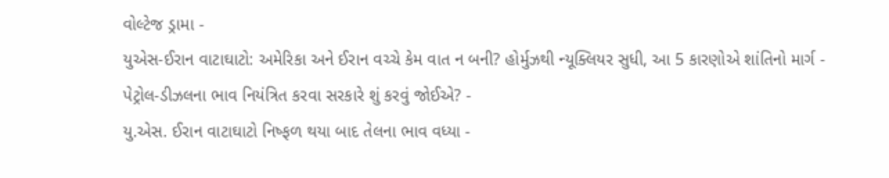વોલ્ટેજ ડ્રામા -
યુએસ-ઈરાન વાટાઘાટો: અમેરિકા અને ઈરાન વચ્ચે કેમ વાત ન બની? હોર્મુઝથી ન્યૂક્લિયર સુધી, આ 5 કારણોએ શાંતિનો માર્ગ -
પેટ્રોલ-ડીઝલના ભાવ નિયંત્રિત કરવા સરકારે શું કરવું જોઈએ? -
યુ.એસ. ઈરાન વાટાઘાટો નિષ્ફળ થયા બાદ તેલના ભાવ વધ્યા -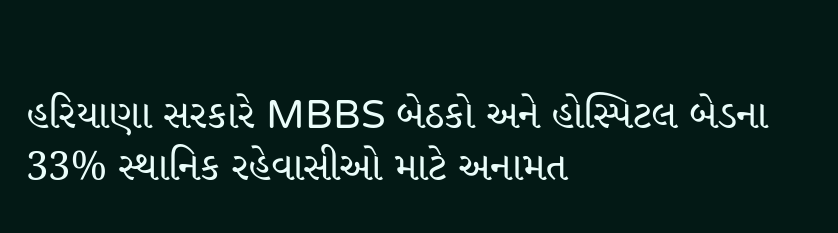હરિયાણા સરકારે MBBS બેઠકો અને હોસ્પિટલ બેડના 33% સ્થાનિક રહેવાસીઓ માટે અનામત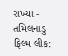રાખ્યા -
તમિલનાડુ ફિલ્મ લીક: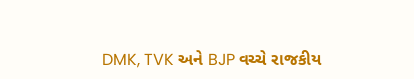DMK, TVK અને BJP વચ્ચે રાજકીય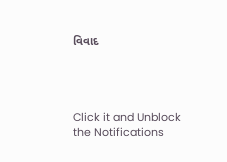વિવાદ




Click it and Unblock the Notifications